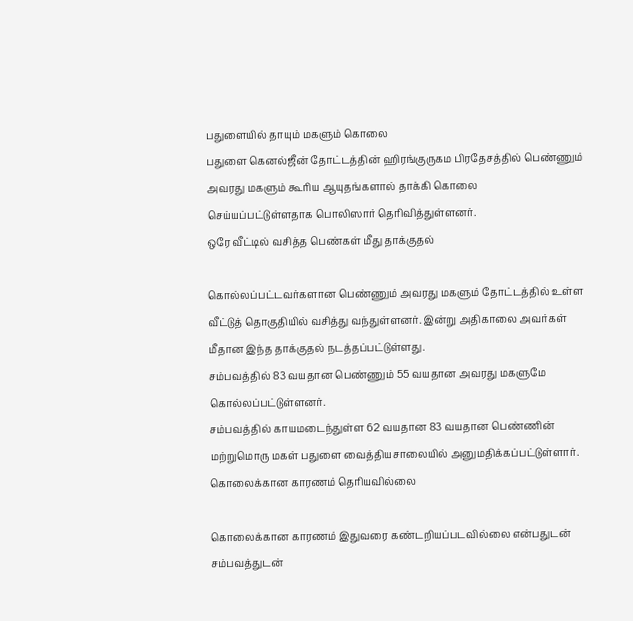பதுளையில் தாயும் மகளும் கொலை
பதுளை கெனல்ஜீன் தோட்டத்தின் ஹிரங்குருகம பிரதேசத்தில் பெண்ணும் அவரது மகளும் கூரிய ஆயுதங்களால் தாக்கி கொலை செய்யப்பட்டுள்ளதாக பொலிஸார் தெரிவித்துள்ளனர்.
ஒரே வீட்டில் வசித்த பெண்கள் மீது தாக்குதல்

கொல்லப்பட்டவர்களான பெண்ணும் அவரது மகளும் தோட்டத்தில் உள்ள வீட்டுத் தொகுதியில் வசித்து வந்துள்ளனர். இன்று அதிகாலை அவர்கள் மீதான இந்த தாக்குதல் நடத்தப்பட்டுள்ளது.
சம்பவத்தில் 83 வயதான பெண்ணும் 55 வயதான அவரது மகளுமே கொல்லப்பட்டுள்ளனர்.
சம்பவத்தில் காயமடைந்துள்ள 62 வயதான 83 வயதான பெண்ணின் மற்றுமொரு மகள் பதுளை வைத்தியசாலையில் அனுமதிக்கப்பட்டுள்ளார்.
கொலைக்கான காரணம் தெரியவில்லை

கொலைக்கான காரணம் இதுவரை கண்டறியப்படவில்லை என்பதுடன் சம்பவத்துடன்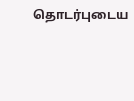தொடர்புடைய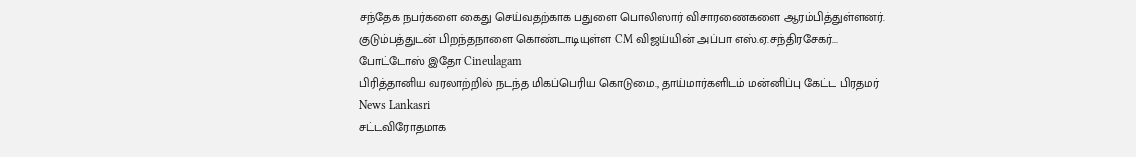சந்தேக நபர்களை கைது செய்வதற்காக பதுளை பொலிஸார் விசாரணைகளை ஆரம்பித்துள்ளனர்.
குடும்பத்துடன் பிறந்தநாளை கொண்டாடியுள்ள CM விஜய்யின் அப்பா எஸ்.ஏ.சந்திரசேகர்... போட்டோஸ் இதோ Cineulagam
பிரித்தானிய வரலாற்றில் நடந்த மிகப்பெரிய கொடுமை., தாய்மார்களிடம் மன்னிப்பு கேட்ட பிரதமர் News Lankasri
சட்டவிரோதமாக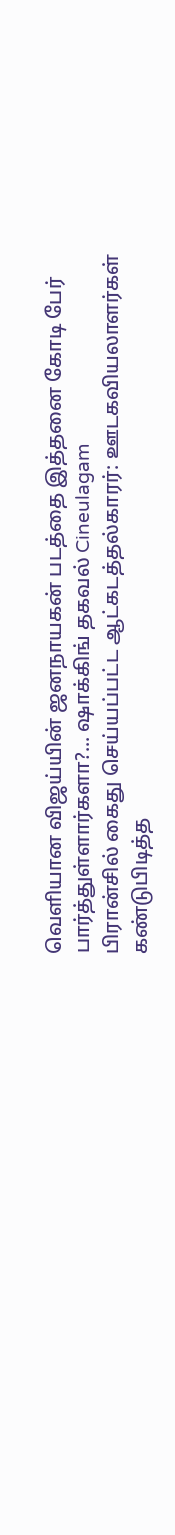வெளியான விஜய்யின் ஜனநாயகன் படத்தை இத்தனை கோடி பேர் பார்த்துள்ளார்களா?... ஷாக்கிங் தகவல் Cineulagam
பிரான்சில் கைது செய்யப்பட்ட ஆட்கடத்தல்காரர்: ஊடகவியலாளர்கள் கண்டுபிடித்த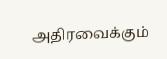அதிரவைக்கும்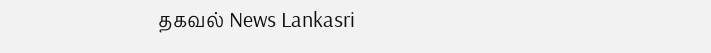தகவல் News Lankasri